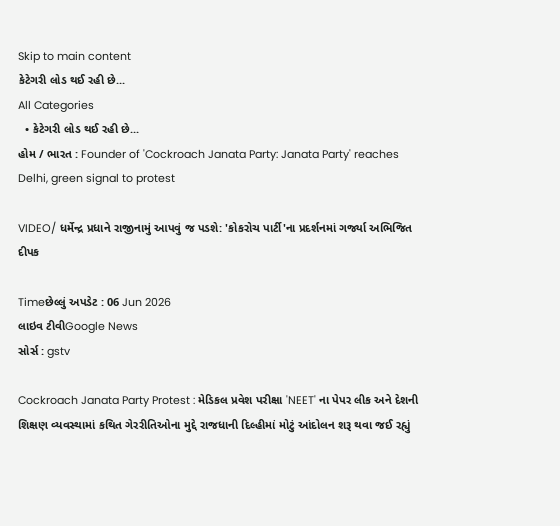Skip to main content
કેટેગરી લોડ થઈ રહી છે...
All Categories
  • કેટેગરી લોડ થઈ રહી છે...
હોમ / ભારત : Founder of 'Cockroach Janata Party: Janata Party' reaches Delhi, green signal to protest

VIDEO/ ધર્મેન્દ્ર પ્રધાને રાજીનામું આપવું જ પડશે: 'કોકરોચ પાર્ટી'ના પ્રદર્શનમાં ગર્જ્યા અભિજિત દીપક

Timeછેલ્લું અપડેટ : 06 Jun 2026
લાઇવ ટીવીGoogle News
સોર્સ : gstv

Cockroach Janata Party Protest : મેડિકલ પ્રવેશ પરીક્ષા 'NEET' ના પેપર લીક અને દેશની શિક્ષણ વ્યવસ્થામાં કથિત ગેરરીતિઓના મુદ્દે રાજધાની દિલ્હીમાં મોટું આંદોલન શરૂ થવા જઈ રહ્યું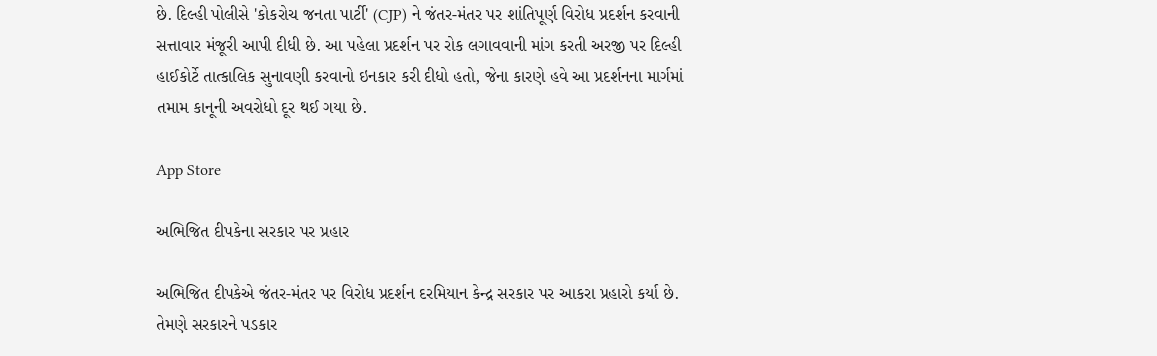છે. દિલ્હી પોલીસે 'કોકરોચ જનતા પાર્ટી' (CJP) ને જંતર-મંતર પર શાંતિપૂર્ણ વિરોધ પ્રદર્શન કરવાની સત્તાવાર મંજૂરી આપી દીધી છે. આ પહેલા પ્રદર્શન પર રોક લગાવવાની માંગ કરતી અરજી પર દિલ્હી હાઈકોર્ટે તાત્કાલિક સુનાવણી કરવાનો ઇનકાર કરી દીધો હતો, જેના કારણે હવે આ પ્રદર્શનના માર્ગમાં તમામ કાનૂની અવરોધો દૂર થઈ ગયા છે.

App Store

અભિજિત દીપકેના સરકાર પર પ્રહાર

અભિજિત દીપકેએ જંતર-મંતર પર વિરોધ પ્રદર્શન દરમિયાન કેન્દ્ર સરકાર પર આકરા પ્રહારો કર્યા છે. તેમણે સરકારને પડકાર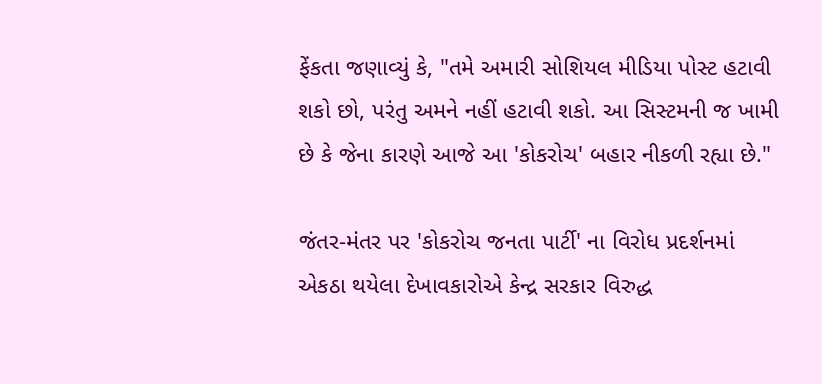ફેંકતા જણાવ્યું કે, "તમે અમારી સોશિયલ મીડિયા પોસ્ટ હટાવી શકો છો, પરંતુ અમને નહીં હટાવી શકો. આ સિસ્ટમની જ ખામી છે કે જેના કારણે આજે આ 'કોકરોચ' બહાર નીકળી રહ્યા છે."

જંતર-મંતર પર 'કોકરોચ જનતા પાર્ટી' ના વિરોધ પ્રદર્શનમાં એકઠા થયેલા દેખાવકારોએ કેન્દ્ર સરકાર વિરુદ્ધ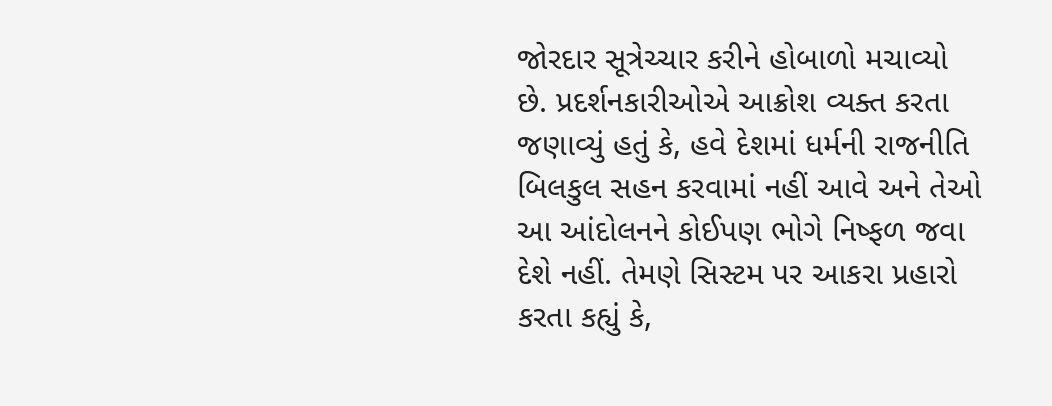જોરદાર સૂત્રેચ્ચાર કરીને હોબાળો મચાવ્યો છે. પ્રદર્શનકારીઓએ આક્રોશ વ્યક્ત કરતા જણાવ્યું હતું કે, હવે દેશમાં ધર્મની રાજનીતિ બિલકુલ સહન કરવામાં નહીં આવે અને તેઓ આ આંદોલનને કોઈપણ ભોગે નિષ્ફળ જવા દેશે નહીં. તેમણે સિસ્ટમ પર આકરા પ્રહારો કરતા કહ્યું કે,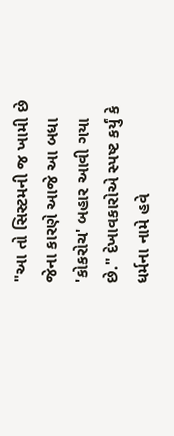"આ તો સિસ્ટમની જ ખામી છે જેના કારણે આજે આ બધા 'કોકરોચ' બહાર આવી ગયા છે." દેખાવકારોએ સ્પષ્ટ કર્યું કે ધર્મના નામે હવે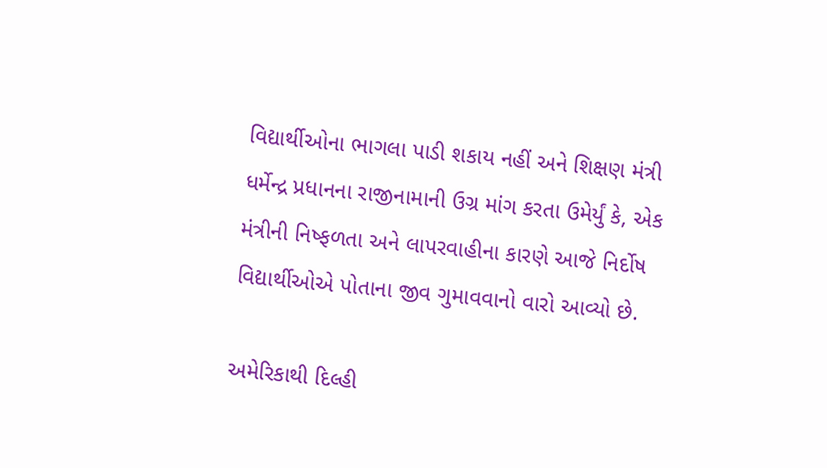વિદ્યાર્થીઓના ભાગલા પાડી શકાય નહીં અને શિક્ષણ મંત્રી ધર્મેન્દ્ર પ્રધાનના રાજીનામાની ઉગ્ર માંગ કરતા ઉમેર્યું કે, એક મંત્રીની નિષ્ફળતા અને લાપરવાહીના કારણે આજે નિર્દોષ વિદ્યાર્થીઓએ પોતાના જીવ ગુમાવવાનો વારો આવ્યો છે.

અમેરિકાથી દિલ્હી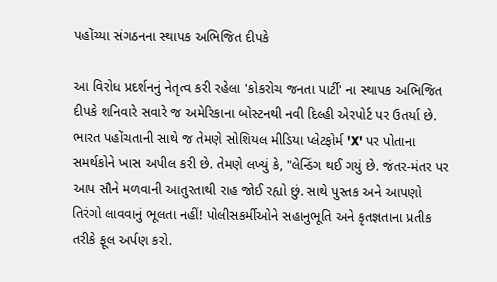પહોંચ્યા સંગઠનના સ્થાપક અભિજિત દીપકે

આ વિરોધ પ્રદર્શનનું નેતૃત્વ કરી રહેલા 'કોકરોચ જનતા પાર્ટી' ના સ્થાપક અભિજિત દીપકે શનિવારે સવારે જ અમેરિકાના બોસ્ટનથી નવી દિલ્હી એરપોર્ટ પર ઉતર્યા છે. ભારત પહોંચતાની સાથે જ તેમણે સોશિયલ મીડિયા પ્લેટફોર્મ 'X' પર પોતાના સમર્થકોને ખાસ અપીલ કરી છે. તેમણે લખ્યું કે, "લેન્ડિંગ થઈ ગયું છે. જંતર-મંતર પર આપ સૌને મળવાની આતુરતાથી રાહ જોઈ રહ્યો છું. સાથે પુસ્તક અને આપણો તિરંગો લાવવાનું ભૂલતા નહીં! પોલીસકર્મીઓને સહાનુભૂતિ અને કૃતજ્ઞતાના પ્રતીક તરીકે ફૂલ અર્પણ કરો.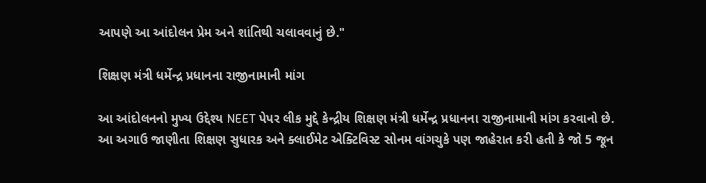આપણે આ આંદોલન પ્રેમ અને શાંતિથી ચલાવવાનું છે."

શિક્ષણ મંત્રી ધર્મેન્દ્ર પ્રધાનના રાજીનામાની માંગ

આ આંદોલનનો મુખ્ય ઉદ્દેશ્ય NEET પેપર લીક મુદ્દે કેન્દ્રીય શિક્ષણ મંત્રી ધર્મેન્દ્ર પ્રધાનના રાજીનામાની માંગ કરવાનો છે. આ અગાઉ જાણીતા શિક્ષણ સુધારક અને ક્લાઈમેટ એક્ટિવિસ્ટ સોનમ વાંગચુકે પણ જાહેરાત કરી હતી કે જો 5 જૂન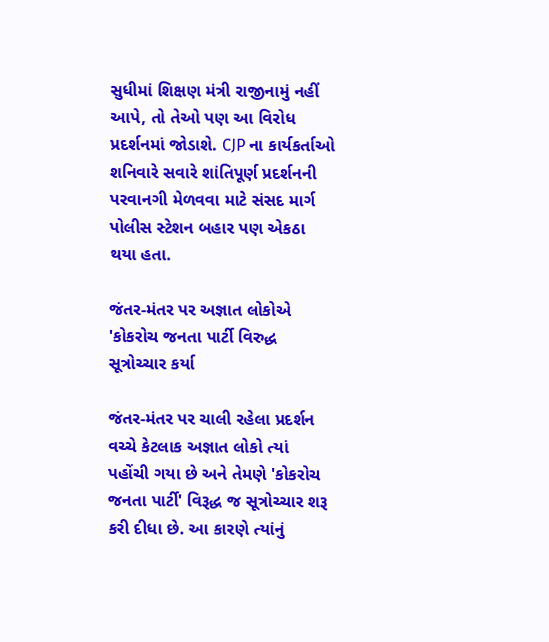સુધીમાં શિક્ષણ મંત્રી રાજીનામું નહીં આપે, તો તેઓ પણ આ વિરોધ પ્રદર્શનમાં જોડાશે. CJP ના કાર્યકર્તાઓ શનિવારે સવારે શાંતિપૂર્ણ પ્રદર્શનની પરવાનગી મેળવવા માટે સંસદ માર્ગ પોલીસ સ્ટેશન બહાર પણ એકઠા થયા હતા.

જંતર-મંતર પર અજ્ઞાત લોકોએ 'કોકરોચ જનતા પાર્ટી વિરુદ્ધ સૂત્રોચ્ચાર કર્યા

જંતર-મંતર પર ચાલી રહેલા પ્રદર્શન વચ્ચે કેટલાક અજ્ઞાત લોકો ત્યાં પહોંચી ગયા છે અને તેમણે 'કોકરોચ જનતા પાર્ટી' વિરૂદ્ધ જ સૂત્રોચ્ચાર શરૂ કરી દીધા છે. આ કારણે ત્યાંનું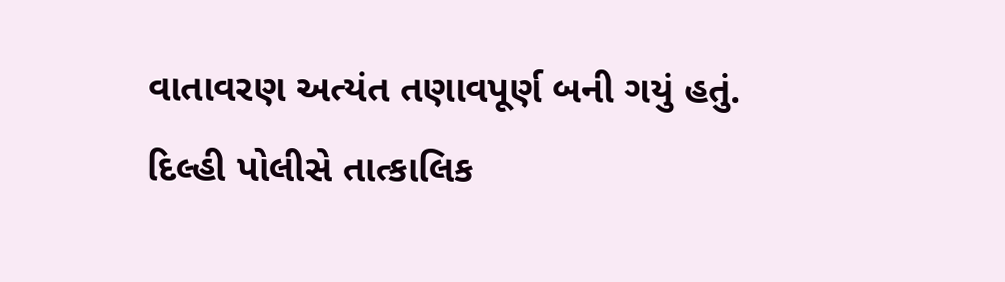વાતાવરણ અત્યંત તણાવપૂર્ણ બની ગયું હતું. દિલ્હી પોલીસે તાત્કાલિક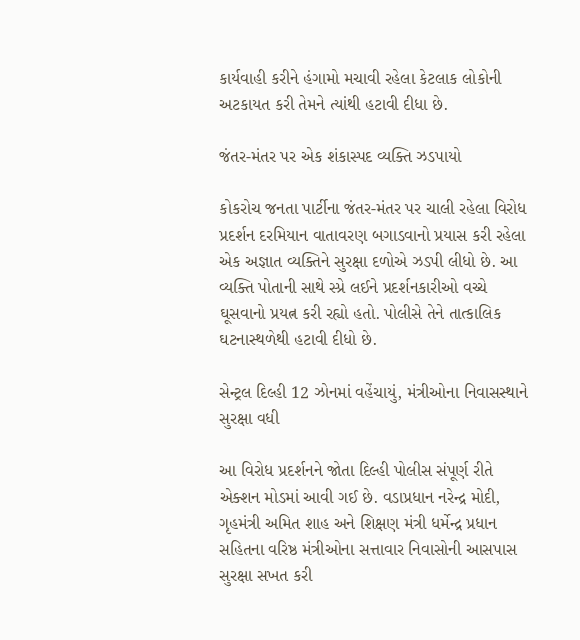કાર્યવાહી કરીને હંગામો મચાવી રહેલા કેટલાક લોકોની અટકાયત કરી તેમને ત્યાંથી હટાવી દીધા છે.

જંતર-મંતર પર એક શંકાસ્પદ વ્યક્તિ ઝડપાયો

કોકરોચ જનતા પાર્ટીના જંતર-મંતર પર ચાલી રહેલા વિરોધ પ્રદર્શન દરમિયાન વાતાવરણ બગાડવાનો પ્રયાસ કરી રહેલા એક અજ્ઞાત વ્યક્તિને સુરક્ષા દળોએ ઝડપી લીધો છે. આ વ્યક્તિ પોતાની સાથે સ્પ્રે લઈને પ્રદર્શનકારીઓ વચ્ચે ઘૂસવાનો પ્રયત્ન કરી રહ્યો હતો. પોલીસે તેને તાત્કાલિક ઘટનાસ્થળેથી હટાવી દીધો છે.

સેન્ટ્રલ દિલ્હી 12 ઝોનમાં વહેંચાયું, મંત્રીઓના નિવાસસ્થાને સુરક્ષા વધી

આ વિરોધ પ્રદર્શનને જોતા દિલ્હી પોલીસ સંપૂર્ણ રીતે એક્શન મોડમાં આવી ગઈ છે. વડાપ્રધાન નરેન્દ્ર મોદી, ગૃહમંત્રી અમિત શાહ અને શિક્ષણ મંત્રી ધર્મેન્દ્ર પ્રધાન સહિતના વરિષ્ઠ મંત્રીઓના સત્તાવાર નિવાસોની આસપાસ સુરક્ષા સખત કરી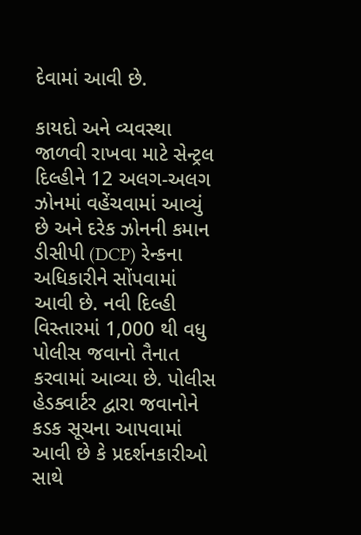દેવામાં આવી છે.

કાયદો અને વ્યવસ્થા જાળવી રાખવા માટે સેન્ટ્રલ દિલ્હીને 12 અલગ-અલગ ઝોનમાં વહેંચવામાં આવ્યું છે અને દરેક ઝોનની કમાન ડીસીપી (DCP) રેન્કના અધિકારીને સોંપવામાં આવી છે. નવી દિલ્હી વિસ્તારમાં 1,000 થી વધુ પોલીસ જવાનો તૈનાત કરવામાં આવ્યા છે. પોલીસ હેડક્વાર્ટર દ્વારા જવાનોને કડક સૂચના આપવામાં આવી છે કે પ્રદર્શનકારીઓ સાથે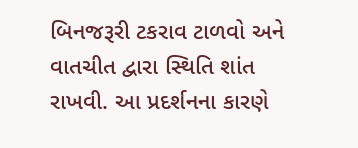બિનજરૂરી ટકરાવ ટાળવો અને વાતચીત દ્વારા સ્થિતિ શાંત રાખવી. આ પ્રદર્શનના કારણે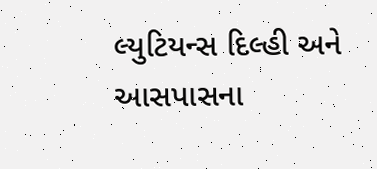લ્યુટિયન્સ દિલ્હી અને આસપાસના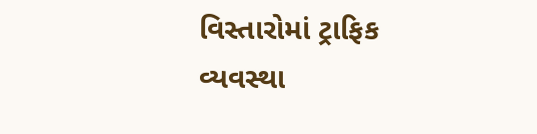વિસ્તારોમાં ટ્રાફિક વ્યવસ્થા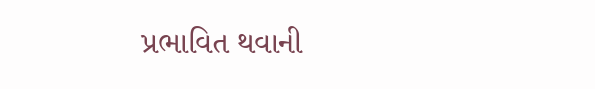પ્રભાવિત થવાની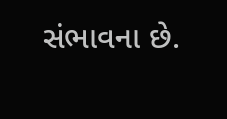સંભાવના છે.